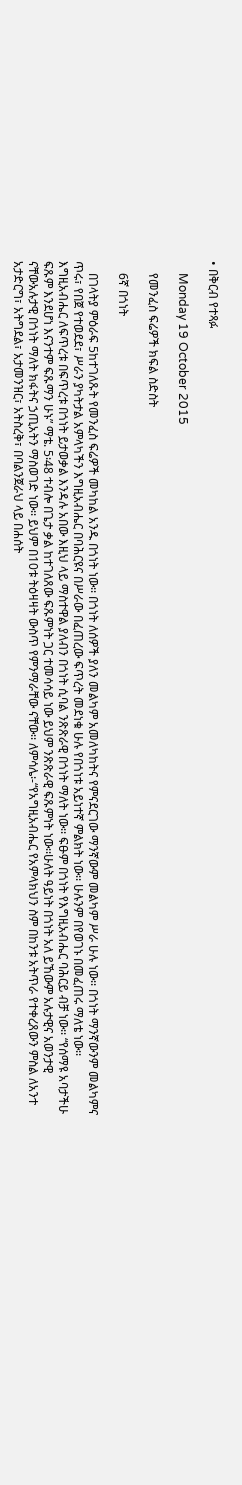• በቅርብ የተጻፉ

    Monday 19 October 2015

    የመንፈስ ፍሬዎች ክፍል ስድስት

    6ኛ በጎነት

    በገላትያ ምዕራፍ 5ከተገለጹት የመንፈስ ፍሬዎች መካከል አንዱ በጎነት ነው፡፡ በጎነት ለሰዎች ያለን መልካም አመለካከትና የምናደርገው ማንኛውም መልካም ሥራ ሁሉ ነው፡፡ በጎነት ማንኛውንም መልካምና ጥሩ፣ የበጀ የተወደደ፣ ሥራን ያካትታል አምላካችን እግዚአብሔር በባሕርዩና በሥራው በፈጠረው ፍጥረት መደነቁ ሁሉ የበጎነቱ አይነተኛ ምልክት ነው፡፡ ሁሉንም በየወገኑ በመፈጠሩ ማለቴ ነው፡፡ እግዚአብሔር ለፍጥረቱ በፍጥረቱ በጎነት ይታወቃል እንዳሉ አበው እዚህ ላይ ማስተዋል ያለብን በጎነት ሲባል ንጽጽራዊ በጎነት ማለት ነው፡፡ ፍፁም በጎነት የእግዚአብሔር ባሕርይ ብቻ ነው፡፡ “የሰማዩ አባታችሁ ፍጹም እንደሆነ እናንተም ፍጹማን ሁኑ” ማቴ. 5፡48 ተብሎ በጌታ ቃል ከተገለጸው ፍጹምነት ጋር ተመሳሳይ ነው ይህም ንጽጽራዊ ፍጹምነት ነው፡፡ሁለት ዓይነት በጎነት አለ ይኸውም አሉታዊና አወንታዊ ናቸውአሉታዊ በጎነት ማለት ክፋትና ኃጢአትን ማስወገድ ነው፡፡ ይህም በ10ቱ ትዕዛዛት ውስጥ የምንማራቸው ናቸው፡፡ ለምሳሌ፡-“የአግዚአብሔር የአምላክህን ስም በከንቱ አትጥራ የተቀረጸውን ምስል ለአንተ አታድርግ፣ አትግደል፣ አታመንዝር፣ አትስረቅ፣ በባልንጀራህ ላይ በሐሰት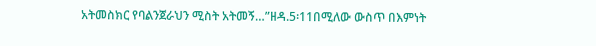አትመስክር የባልንጀራህን ሚስት አትመኝ…”ዘዳ.5፡11በሚለው ውስጥ በእምነት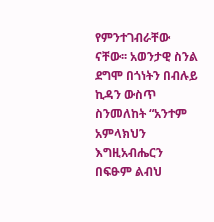የምንተገብራቸው ናቸው፡፡ አወንታዊ ስንል ደግሞ በጎነትን በብሉይ ኪዳን ውስጥ ስንመለከት “አንተም አምላክህን እግዚአብሔርን በፍፁም ልብህ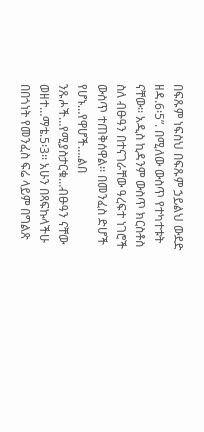በፍጹም ነፍስህ በፍጹም ኃይልህ ውደድ ዘዳ.6፡5”. በሚለው ውስጥ የተካተቱት ናቸው፡፡ አዲስ ኪዳንም ውስጥ ክርስቶስ ስለ ብፁዓን በተናገራቸው ዓረፍተ ነገሮች ውስጥ ተጠቅሰዋል፡፡ በመንፈስ ድሆች የሆኑ…የዋሆች….ልበ ንጹሖች…የሚያስታርቁ…ብፁዓን ናቸው ወዘተ…ማቴ.5፡3፡፡ አሁን በጻፍኩላችሁ በበጎነት የመንፈስ ፍሬ ላይም በግልጽ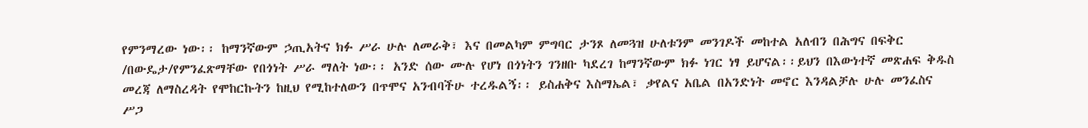የምንማረው ነው፡፡ ከማንኛውም ኃጢአትና ክፉ ሥራ ሁሉ ለመራቅ፣ እና በመልካም ምግባር ታንጾ ለመጓዝ ሁለቱንም መንገዶች መከተል አለብን በሕግና በፍቅር /በውዴታ/የምንፈጽማቸው የበጎነት ሥራ ማለት ነው፡፡ አንድ ሰው ሙሉ የሆነ በጎነትን ገንዘቡ ካደረገ ከማንኛውም ክፉ ነገር ነፃ ይሆናል፡፡ይህን በእውነተኛ መጽሐፍ ቅዱስ መረጃ ለማስረዳት የሞከርኩትን ከዚህ የሚከተለውን በጥሞና አንብባችሁ ተረዱልኝ፡፡ ይስሐቅና እስማኤል፣ ቃየልና አቤል በአንድነት መኖር እንዳልቻሉ ሁሉ መንፈስና ሥጋ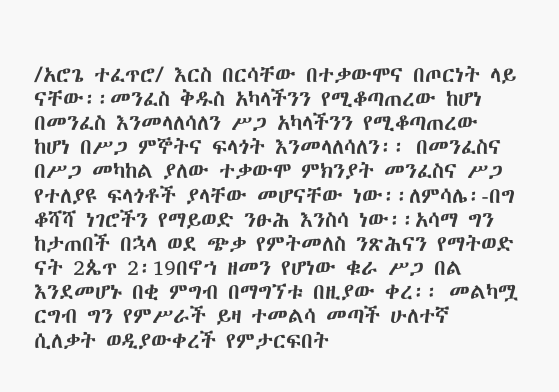/አሮጌ ተፈጥሮ/ እርስ በርሳቸው በተቃውሞና በጦርነት ላይ ናቸው፡፡መንፈስ ቅዱስ አካላችንን የሚቆጣጠረው ከሆነ በመንፈስ እንመላለሳለን ሥጋ አካላችንን የሚቆጣጠረው ከሆነ በሥጋ ምኞትና ፍላጎት እንመላለሳለን፡፡ በመንፈስና በሥጋ መካከል ያለው ተቃውሞ ምክንያት መንፈስና ሥጋ የተለያዩ ፍላጎቶች ያላቸው መሆናቸው ነው፡፡ለምሳሌ፡-በግ ቆሻሻ ነገሮችን የማይወድ ንፁሕ እንስሳ ነው፡፡አሳማ ግን ከታጠበች በኋላ ወደ ጭቃ የምትመለስ ንጽሕናን የማትወድ ናት 2ጴጥ 2፡19በኖኀ ዘመን የሆነው ቁራ ሥጋ በል እንደመሆኑ በቂ ምግብ በማግኘቱ በዚያው ቀረ፡፡ መልካሟ ርግብ ግን የምሥራች ይዛ ተመልሳ መጣች ሁለተኛ ሲለቃት ወዲያውቀረች የምታርፍበት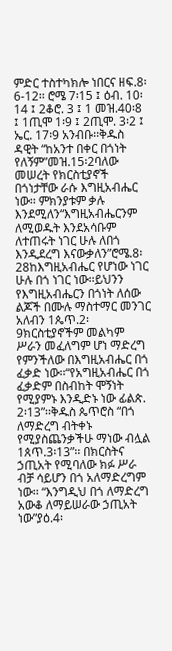ምድር ተስተካክሎ ነበርና ዘፍ.8፡6-12፡፡ ሮሜ 7፡15 ፤ ዕብ. 10፡14 ፤ 2ቆሮ. 3 ፤ 1 መዝ.40፡8 ፤ 1ጢሞ 1፡9 ፤ 2ጢሞ. 3፡2 ፤ ኤር. 17፡9 አንብቡ፡፡ቅዱስ ዳዊት “ከአንተ በቀር በጎነት የለኝም”መዝ.15፡2ባለው መሠረት የክርስቲያኖች በጎነታቸው ራሱ እግዚአብሔር ነው፡፡ ምክንያቱም ቃሉ እንደሚለን“እግዚአብሔርንም ለሚወዱት እንደአሳቡም ለተጠሩት ነገር ሁሉ ለበጎ እንዲደረግ እናውቃለን”ሮሜ.8፡28ከእግዚአብሔር የሆነው ነገር ሁሉ በጎ ነገር ነው፡፡ይህንን የእግዚአብሔርን በጎነት ለሰው ልጆች በሙሉ ማስተማር መንገር አለብን 1ጴጥ.2፡9ክርስቲያኖችም መልካም ሥራን መፈለግም ሆነ ማድረግ የምንችለው በእግዚአብሔር በጎ ፈቃድ ነው፡፡“የአግዚአብሔር በጎ ፈቃድም በስብከት ሞኝነት የሚያምኑ እንዲድኑ ነው ፊልጵ. 2፡13”፡፡ቅዱስ ጴጥሮስ “በጎ ለማድረግ ብትቀኑ የሚያስጨንቃችሁ ማነው ብሏል 1ጰጥ.3፡13”፡፡ በክርስትና ኃጢአት የሚባለው ክፉ ሥራ ብቻ ሳይሆን በጎ አለማድረግም ነው፡፡ “እንግዲህ በጎ ለማድረግ አውቆ ለማይሠራው ኃጢአት ነው”ያዕ.4፡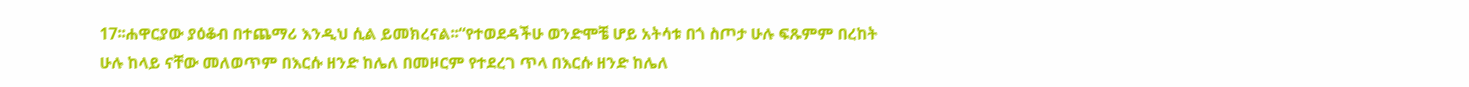17፡፡ሐዋርያው ያዕቆብ በተጨማሪ እንዲህ ሲል ይመክረናል፡፡“የተወደዳችሁ ወንድሞቼ ሆይ አትሳቱ በጎ ስጦታ ሁሉ ፍጹምም በረከት ሁሉ ከላይ ናቸው መለወጥም በእርሱ ዘንድ ከሌለ በመዞርም የተደረገ ጥላ በእርሱ ዘንድ ከሌለ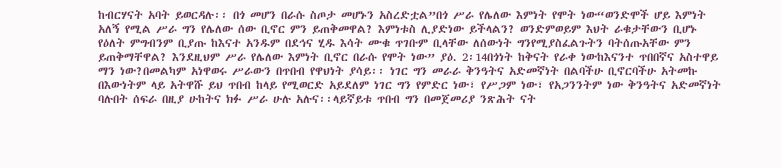ከብርሃናት አባት ይወርዳሉ፡፡ በጎ መሆን በራሱ ስጦታ መሆኑን አስረድቷል”በጎ ሥራ የሌለው እምነት የሞት ነው“ወንድሞች ሆይ እምነት አለኝ የሚል ሥራ ግን የሌለው ሰው ቢኖር ምን ይጠቅመዋል? እምነቱስ ሊያድነው ይችላልን? ወንድምወይም እህት ራቁታቸውን ቢሆኑ የዕለት ምግብንም ቢያጡ ከእናተ አንዱም በደኅና ሂዱ እሳት ሙቁ ጥገቡም ቢላቸው ለሰውነት ግንየሚያስፈልጉትን ባትሰጡአቸው ምን ይጠቅማቸዋል? እንደዚህም ሥራ የሌለው እምነት ቢኖር በራሱ የሞት ነው” ያዕ. 2፡14በጎነት ከቅናት የራቀ ነውከእናንተ ጥበበኛና አስተዋይ ማን ነው?በመልካም አነዋወሩ ሥራውን በጥበብ የዋህነት ያሳይ፡፡ ነገር ግን መራራ ቅንዓትና አድመኛነት በልባችሁ ቢኖርባችሁ አትመኩ በእውነትም ላይ አትዋሹ ይህ ጥበብ ከላይ የሚወርድ አይደለም ነገር ግን የምድር ነው፣ የሥጋም ነው፣ የአጋንንትም ነው ቅንዓትና አድመኛነት ባሉበት ሰፍራ በዚያ ሁከትና ክፉ ሥራ ሁሉ አሉና፡፡ላይኛይቱ ጥበብ ግን በመጀመሪያ ንጽሕት ናት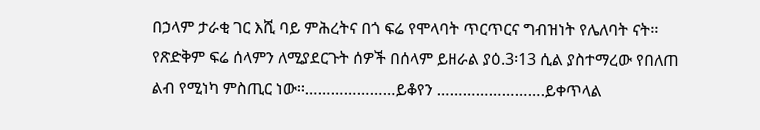በኃላም ታራቂ ገር እሺ ባይ ምሕረትና በጎ ፍሬ የሞላባት ጥርጥርና ግብዝነት የሌለባት ናት፡፡ የጽድቅም ፍሬ ሰላምን ለሚያደርጉት ሰዎች በሰላም ይዘራል ያዕ.3፡13 ሲል ያስተማረው የበለጠ ልብ የሚነካ ምስጢር ነው፡፡…………………ይቆየን …………………….ይቀጥላል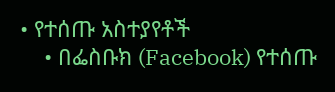• የተሰጡ አስተያየቶች
    • በፌስቡክ (Facebook) የተሰጡ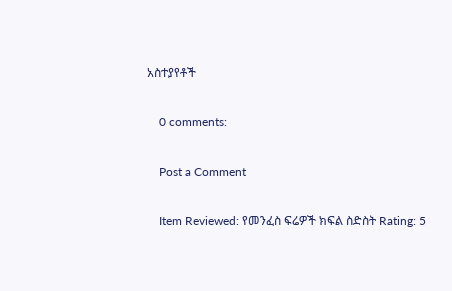አስተያየቶች

    0 comments:

    Post a Comment

    Item Reviewed: የመንፈስ ፍሬዎች ክፍል ስድስት Rating: 5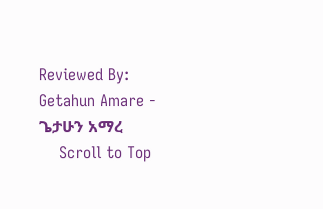Reviewed By: Getahun Amare - ጌታሁን አማረ
    Scroll to Top